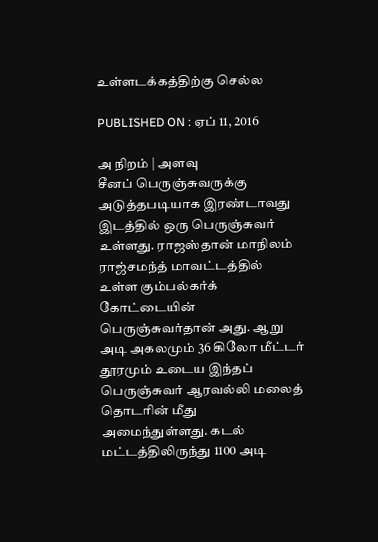உள்ளடக்கத்திற்கு செல்ல

PUBLISHED ON : ஏப் 11, 2016

அ நிறம் | அளவு
சீனப் பெருஞ்சுவருக்கு அடுத்தபடியாக இரண்டாவது இடத்தில் ஒரு பெருஞ்சுவர் உள்ளது. ராஜஸ்தான் மாநிலம் ராஜ்சமந்த் மாவட்டத்தில் உள்ள கும்பல்கர்க் கோட்டையின் பெருஞ்சுவர்தான் அது. ஆறு அடி அகலமும் 36 கிலோ மீட்டர் தூரமும் உடைய இந்தப் பெருஞ்சுவர் ஆரவல்லி மலைத் தொடரின் மீது அமைந்துள்ளது. கடல் மட்டத்திலிருந்து 1100 அடி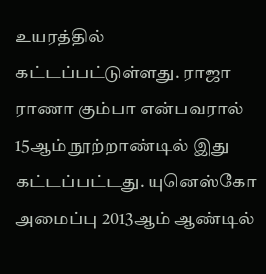உயரத்தில் கட்டப்பட்டுள்ளது. ராஜா ராணா கும்பா என்பவரால் 15ஆம் நூற்றாண்டில் இது கட்டப்பட்டது. யுனெஸ்கோ அமைப்பு 2013ஆம் ஆண்டில்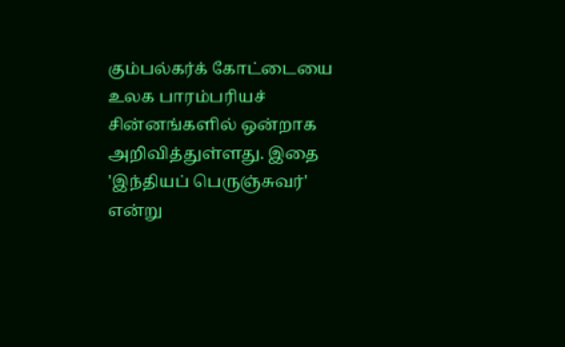கும்பல்கர்க் கோட்டையை உலக பாரம்பரியச் சின்னங்களில் ஒன்றாக அறிவித்துள்ளது. இதை 'இந்தியப் பெருஞ்சுவர்' என்று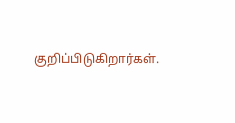குறிப்பிடுகிறார்கள்.